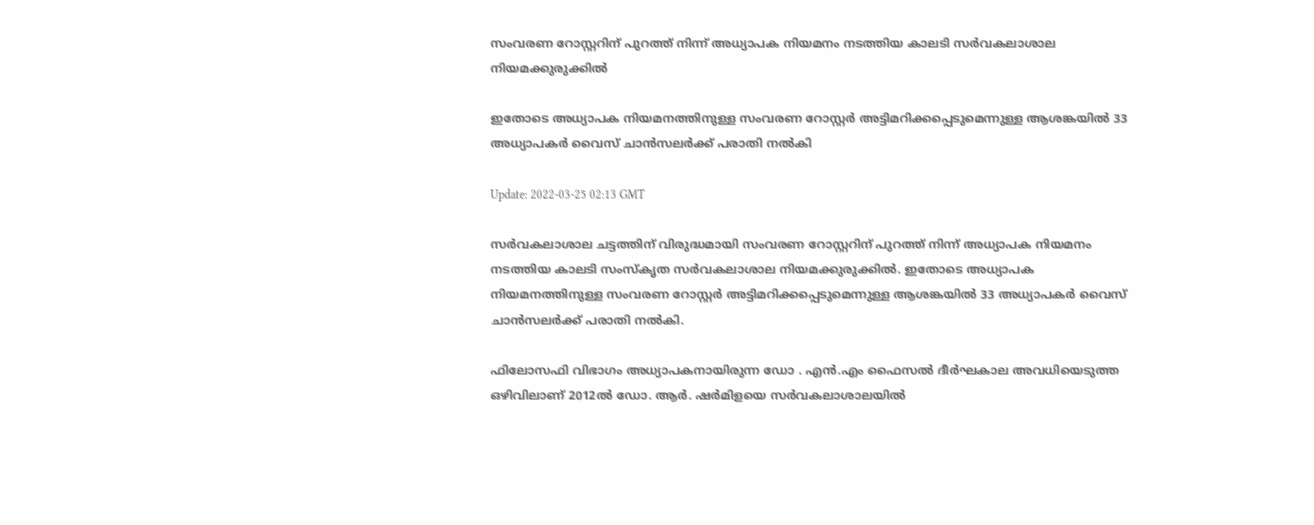സംവരണ റോസ്റ്ററിന് പുറത്ത് നിന്ന് അധ്യാപക നിയമനം നടത്തിയ കാലടി സർവകലാശാല നിയമക്കുരുക്കിൽ

ഇതോടെ അധ്യാപക നിയമനത്തിനുള്ള സംവരണ റോസ്റ്റർ അട്ടിമറിക്കപ്പെടുമെന്നുള്ള ആശങ്കയിൽ 33 അധ്യാപകർ വൈസ് ചാൻസലർക്ക് പരാതി നൽകി

Update: 2022-03-25 02:13 GMT

സർവകലാശാല ചട്ടത്തിന് വിരുദ്ധമായി സംവരണ റോസ്റ്ററിന് പുറത്ത് നിന്ന് അധ്യാപക നിയമനം നടത്തിയ കാലടി സംസ്കൃത സർവകലാശാല നിയമക്കുരുക്കിൽ. ഇതോടെ അധ്യാപക നിയമനത്തിനുള്ള സംവരണ റോസ്റ്റർ അട്ടിമറിക്കപ്പെടുമെന്നുള്ള ആശങ്കയിൽ 33 അധ്യാപകർ വൈസ് ചാൻസലർക്ക് പരാതി നൽകി.

ഫിലോസഫി വിഭാഗം അധ്യാപകനായിരുന്ന ഡോ . എൻ.എം ഫൈസൽ ദീർഘകാല അവധിയെടുത്ത ഒഴിവിലാണ് 2012ൽ ഡോ. ആര്‍. ഷർമിളയെ സർവകലാശാലയിൽ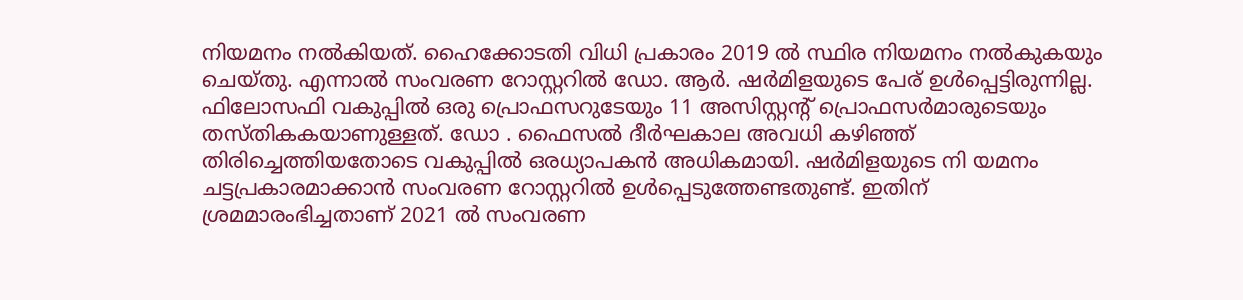നിയമനം നൽകിയത്. ഹൈക്കോടതി വിധി പ്രകാരം 2019 ൽ സ്ഥിര നിയമനം നൽകുകയും ചെയ്തു. എന്നാൽ സംവരണ റോസ്റ്ററിൽ ഡോ. ആർ. ഷർമിളയുടെ പേര് ഉൾപ്പെട്ടിരുന്നില്ല. ഫിലോസഫി വകുപ്പിൽ ഒരു പ്രൊഫസറുടേയും 11 അസിസ്റ്റന്‍റ് പ്രൊഫസർമാരുടെയും തസ്തികകയാണുള്ളത്. ഡോ . ഫൈസൽ ദീർഘകാല അവധി കഴിഞ്ഞ് തിരിച്ചെത്തിയതോടെ വകുപ്പിൽ ഒരധ്യാപകൻ അധികമായി. ഷർമിളയുടെ നി യമനം ചട്ടപ്രകാരമാക്കാൻ സംവരണ റോസ്റ്ററിൽ ഉൾപ്പെടുത്തേണ്ടതുണ്ട്. ഇതിന് ശ്രമമാരംഭിച്ചതാണ് 2021 ൽ സംവരണ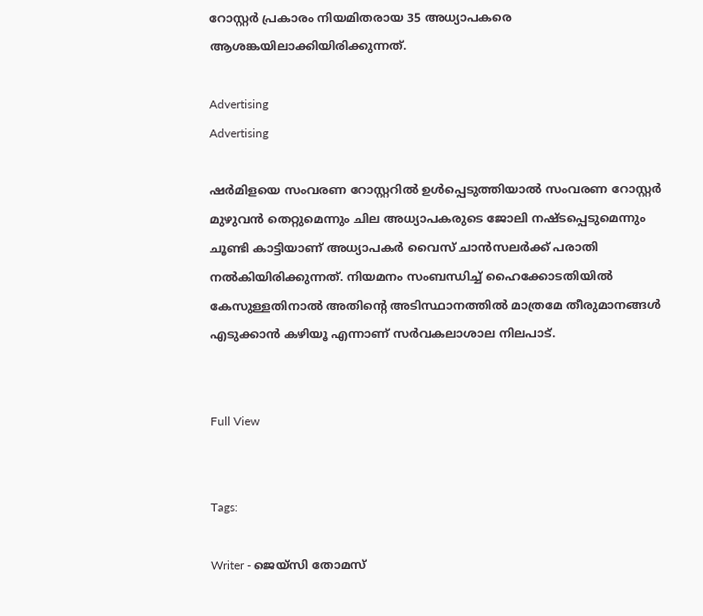റോസ്റ്റർ പ്രകാരം നിയമിതരായ 35 അധ്യാപകരെ ആശങ്കയിലാക്കിയിരിക്കുന്നത്.

Advertising
Advertising

ഷർമിളയെ സംവരണ റോസ്റ്ററിൽ ഉൾപ്പെടുത്തിയാൽ സംവരണ റോസ്റ്റർ മുഴുവൻ തെറ്റുമെന്നും ചില അധ്യാപകരുടെ ജോലി നഷ്ടപ്പെടുമെന്നും ചൂണ്ടി കാട്ടിയാണ് അധ്യാപകർ വൈസ് ചാൻസലർക്ക് പരാതി നൽകിയിരിക്കുന്നത്. നിയമനം സംബന്ധിച്ച് ഹൈക്കോടതിയിൽ കേസുള്ളതിനാൽ അതിന്‍റെ അടിസ്ഥാനത്തിൽ മാത്രമേ തീരുമാനങ്ങൾ എടുക്കാൻ കഴിയൂ എന്നാണ് സർവകലാശാല നിലപാട്.


Full View


Tags:

Writer - ജെയ്സി തോമസ്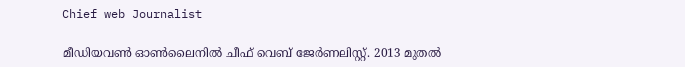Chief web Journalist

മീഡിയവൺ ഓൺലൈനിൽ ചീഫ് വെബ് ജേർണലിസ്റ്റ്. 2013 മുതൽ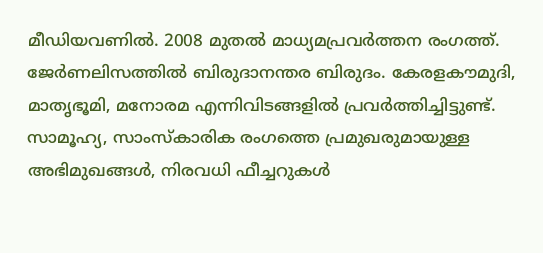മീഡിയവണിൽ. 2008 മുതൽ മാധ്യമപ്രവർത്തന രംഗത്ത്. ജേർണലിസത്തിൽ ബിരുദാനന്തര ബിരുദം. കേരളകൗമുദി, മാതൃഭൂമി, മനോരമ എന്നിവിടങ്ങളിൽ പ്രവർത്തിച്ചിട്ടുണ്ട്. സാമൂഹ്യ, സാംസ്‌കാരിക രംഗത്തെ പ്രമുഖരുമായുള്ള അഭിമുഖങ്ങൾ, നിരവധി ഫീച്ചറുകൾ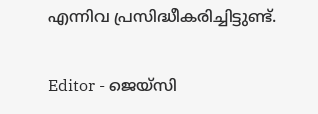എന്നിവ പ്രസിദ്ധീകരിച്ചിട്ടുണ്ട്.

Editor - ജെയ്സി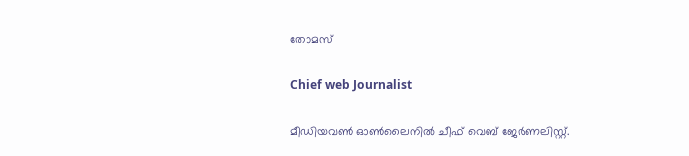തോമസ്

Chief web Journalist

മീഡിയവൺ ഓൺലൈനിൽ ചീഫ് വെബ് ജേർണലിസ്റ്റ്.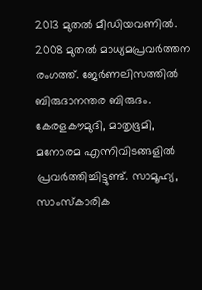2013 മുതൽ മീഡിയവണിൽ. 2008 മുതൽ മാധ്യമപ്രവർത്തന രംഗത്ത്. ജേർണലിസത്തിൽ ബിരുദാനന്തര ബിരുദം. കേരളകൗമുദി, മാതൃഭൂമി, മനോരമ എന്നിവിടങ്ങളിൽ പ്രവർത്തിച്ചിട്ടുണ്ട്. സാമൂഹ്യ, സാംസ്‌കാരിക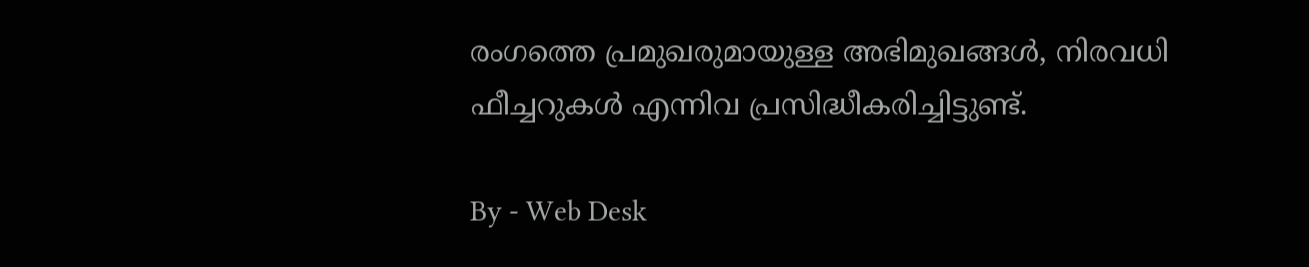രംഗത്തെ പ്രമുഖരുമായുള്ള അഭിമുഖങ്ങൾ, നിരവധി ഫീച്ചറുകൾ എന്നിവ പ്രസിദ്ധീകരിച്ചിട്ടുണ്ട്.

By - Web Desk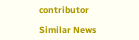contributor

Similar News